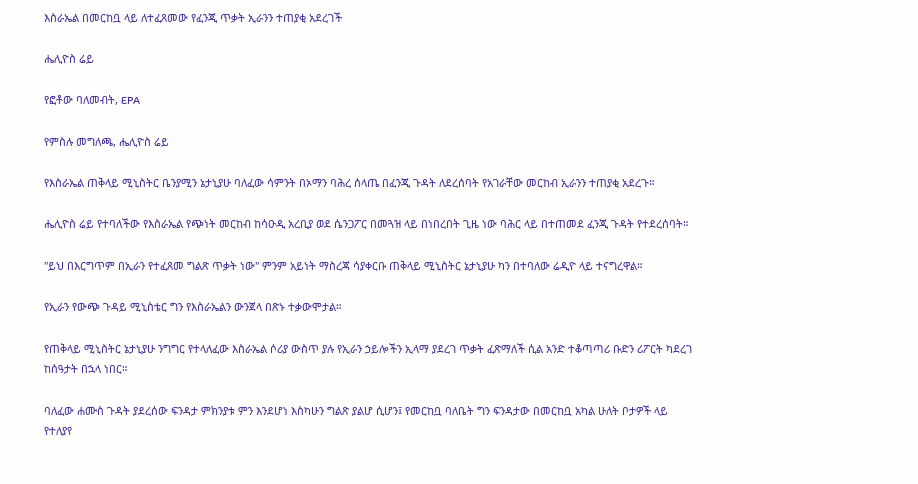እስራኤል በመርከቧ ላይ ለተፈጸመው የፈንጂ ጥቃት ኢራንን ተጠያቂ አደረገች

ሔሊዮስ ሬይ

የፎቶው ባለመብት, EPA

የምስሉ መግለጫ, ሔሊዮስ ሬይ

የእስራኤል ጠቅላይ ሚኒስትር ቤንያሚን ኔታኒያሁ ባለፈው ሳምንት በኦማን ባሕረ ሰላጤ በፈንጂ ጉዳት ለደረሰባት የአገራቸው መርከብ ኢራንን ተጠያቂ አደረጉ።

ሔሊዮስ ሬይ የተባለችው የእስራኤል የጭነት መርከብ ከሳዑዲ አረቢያ ወደ ሴንጋፖር በመጓዝ ላይ በነበረበት ጊዜ ነው ባሕር ላይ በተጠመደ ፈንጂ ጉዳት የተደረሰባት።

"ይህ በእርግጥም በኢራን የተፈጸመ ግልጽ ጥቃት ነው" ምንም አይነት ማስረጃ ሳያቀርቡ ጠቅላይ ሚኒስትር ኔታኒያሁ ካን በተባለው ሬዲዮ ላይ ተናግረዋል።

የኢራን የውጭ ጉዳይ ሚኒስቴር ግን የእስራኤልን ውንጀላ በጽኑ ተቃውሞታል።

የጠቅላይ ሚኒስትር ኔታኒያሁ ንግግር የተላለፈው እስራኤል ሶሪያ ውስጥ ያሉ የኢራን ኃይሎችን ኢላማ ያደረገ ጥቃት ፈጽማለች ሲል አንድ ተቆጣጣሪ ቡድን ሪፖርት ካደረገ ከሰዓታት በኋላ ነበር።

ባለፈው ሐሙስ ጉዳት ያደረሰው ፍንዳታ ምክንያቱ ምን እንደሆነ እስካሁን ግልጽ ያልሆ ሲሆን፤ የመርከቧ ባለቤት ግን ፍንዳታው በመርከቧ አካል ሁለት ቦታዎች ላይ የተለያየ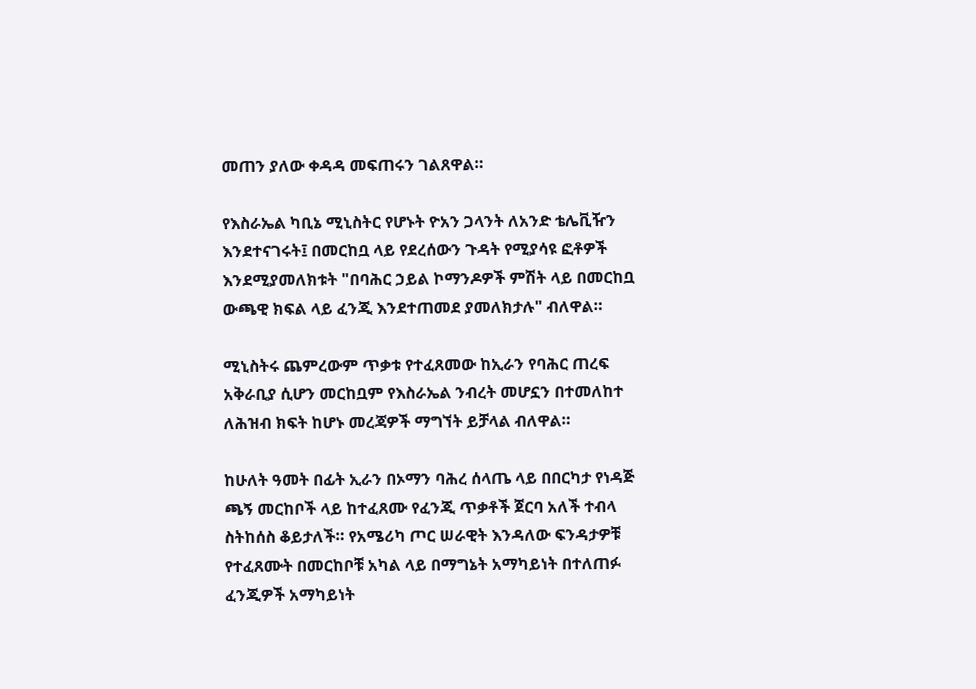መጠን ያለው ቀዳዳ መፍጠሩን ገልጸዋል።

የእስራኤል ካቢኔ ሚኒስትር የሆኑት ዮአን ጋላንት ለአንድ ቴሌቪዥን እንደተናገሩት፤ በመርከቧ ላይ የደረሰውን ጉዳት የሚያሳዩ ፎቶዎች እንደሚያመለክቱት "በባሕር ኃይል ኮማንዶዎች ምሽት ላይ በመርከቧ ውጫዊ ክፍል ላይ ፈንጂ እንደተጠመደ ያመለክታሉ" ብለዋል።

ሚኒስትሩ ጨምረውም ጥቃቱ የተፈጸመው ከኢራን የባሕር ጠረፍ አቅራቢያ ሲሆን መርከቧም የእስራኤል ንብረት መሆኗን በተመለከተ ለሕዝብ ክፍት ከሆኑ መረጃዎች ማግኘት ይቻላል ብለዋል።

ከሁለት ዓመት በፊት ኢራን በኦማን ባሕረ ሰላጤ ላይ በበርካታ የነዳጅ ጫኝ መርከቦች ላይ ከተፈጸሙ የፈንጂ ጥቃቶች ጀርባ አለች ተብላ ስትከሰስ ቆይታለች። የአሜሪካ ጦር ሠራዊት እንዳለው ፍንዳታዎቹ የተፈጸሙት በመርከቦቹ አካል ላይ በማግኔት አማካይነት በተለጠፉ ፈንጂዎች አማካይነት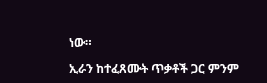ነው።

ኢራን ከተፈጸሙት ጥቃቶች ጋር ምንም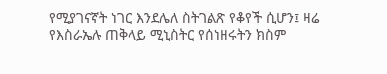የሚያገናኛት ነገር እንደሌለ ስትገልጽ የቆየች ሲሆን፤ ዛሬ የእስራኤሉ ጠቅላይ ሚኒስትር የሰነዘሩትን ክስም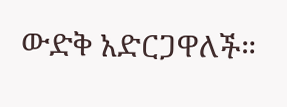ውድቅ አድርጋዋለች።